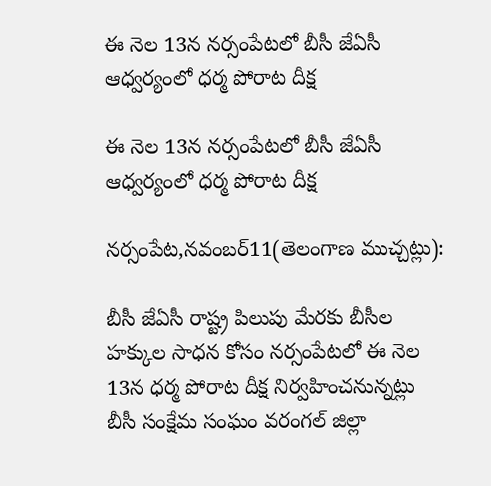ఈ నెల 13న నర్సంపేటలో బీసీ జేఏసీ ఆధ్వర్యంలో ధర్మ పోరాట దీక్ష

ఈ నెల 13న నర్సంపేటలో బీసీ జేఏసీ ఆధ్వర్యంలో ధర్మ పోరాట దీక్ష

నర్సంపేట,నవంబర్11(తెలంగాణ ముచ్చట్లు):

బీసీ జేఏసీ రాష్ట్ర పిలుపు మేరకు బీసీల హక్కుల సాధన కోసం నర్సంపేటలో ఈ నెల 13న ధర్మ పోరాట దీక్ష నిర్వహించనున్నట్లు బీసీ సంక్షేమ సంఘం వరంగల్ జిల్లా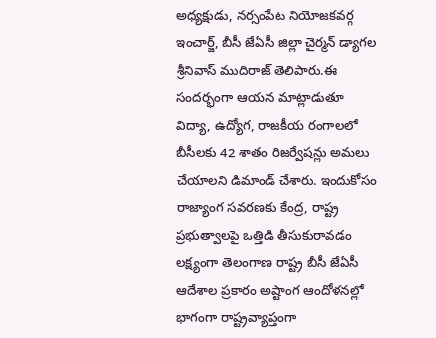అధ్యక్షుడు, నర్సంపేట నియోజకవర్గ ఇంచార్జ్‌, బీసీ జేఏసీ జిల్లా చైర్మన్‌ డ్యాగల శ్రీనివాస్‌ ముదిరాజ్‌ తెలిపారు.ఈ సందర్భంగా ఆయన మాట్లాడుతూ విద్యా, ఉద్యోగ, రాజకీయ రంగాలలో బీసీలకు 42 శాతం రిజర్వేషన్లు అమలు చేయాలని డిమాండ్‌ చేశారు. ఇందుకోసం రాజ్యాంగ సవరణకు కేంద్ర, రాష్ట్ర ప్రభుత్వాలపై ఒత్తిడి తీసుకురావడం లక్ష్యంగా తెలంగాణ రాష్ట్ర బీసీ జేఏసీ ఆదేశాల ప్రకారం అష్టాంగ ఆందోళనల్లో భాగంగా రాష్ట్రవ్యాప్తంగా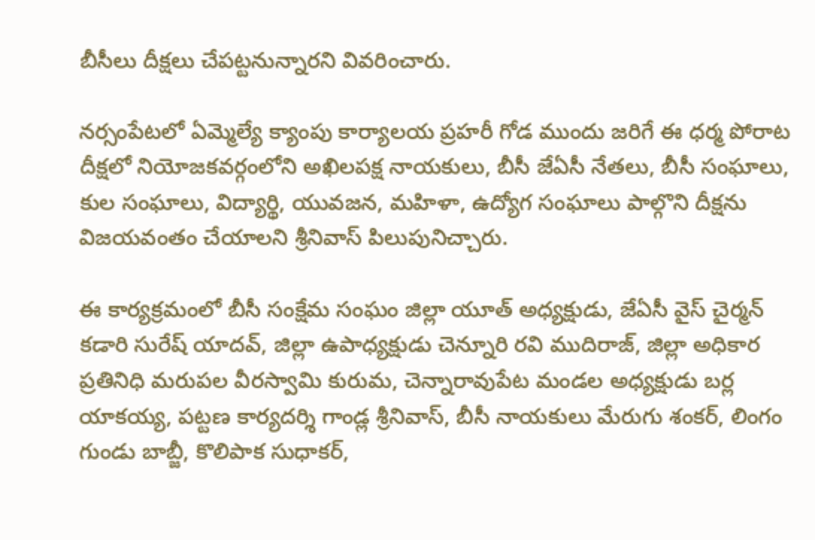బీసీలు దీక్షలు చేపట్టనున్నారని వివరించారు.

నర్సంపేటలో ఏమ్మెల్యే క్యాంపు కార్యాలయ ప్రహరీ గోడ ముందు జరిగే ఈ ధర్మ పోరాట దీక్షలో నియోజకవర్గంలోని అఖిలపక్ష నాయకులు, బీసీ జేఏసీ నేతలు, బీసీ సంఘాలు, కుల సంఘాలు, విద్యార్థి, యువజన, మహిళా, ఉద్యోగ సంఘాలు పాల్గొని దీక్షను విజయవంతం చేయాలని శ్రీనివాస్‌ పిలుపునిచ్చారు.

ఈ కార్యక్రమంలో బీసీ సంక్షేమ సంఘం జిల్లా యూత్‌ అధ్యక్షుడు, జేఏసీ వైస్‌ చైర్మన్‌ కడారి సురేష్‌ యాదవ్‌, జిల్లా ఉపాధ్యక్షుడు చెన్నూరి రవి ముదిరాజ్‌, జిల్లా అధికార ప్రతినిధి మరుపల వీరస్వామి కురుమ‌, చెన్నారావుపేట మండల అధ్యక్షుడు బర్ల యాకయ్య‌, పట్టణ కార్యదర్శి గాండ్ల శ్రీనివాస్‌, బీసీ నాయకులు మేరుగు శంకర్‌, లింగం గుండు బాబ్జీ‌, కొలిపాక సుధాకర్‌,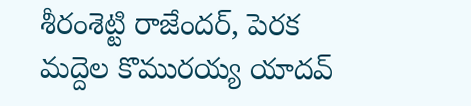శీరంశెట్టి రాజేందర్‌, పెరక మద్దెల కొమురయ్య‌ యాదవ్‌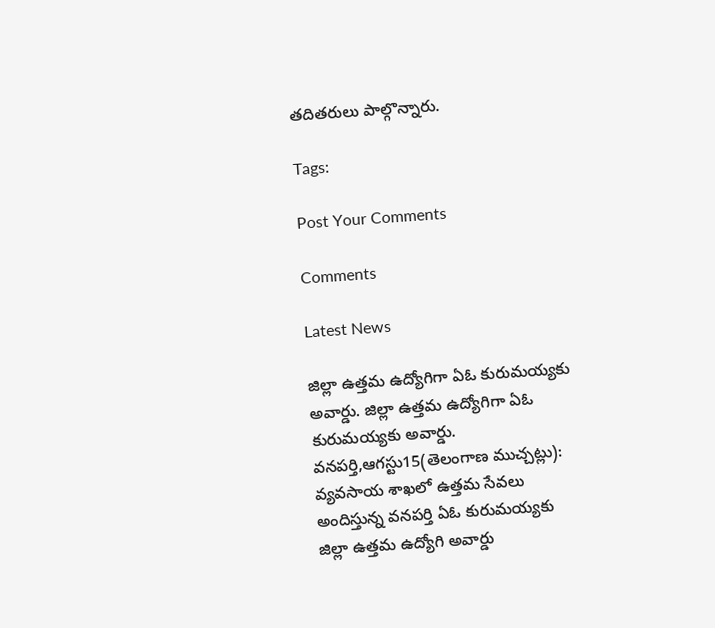తదితరులు పాల్గొన్నారు.

Tags:

Post Your Comments

Comments

Latest News

జిల్లా ఉత్తమ ఉద్యోగిగా ఏఓ కురుమయ్యకు అవార్డు. జిల్లా ఉత్తమ ఉద్యోగిగా ఏఓ కురుమయ్యకు అవార్డు.
వనపర్తి,ఆగస్టు15(తెలంగాణ ముచ్చట్లు): వ్యవసాయ శాఖలో ఉత్తమ సేవలు అందిస్తున్న వనపర్తి ఏఓ కురుమయ్యకు జిల్లా ఉత్తమ ఉద్యోగి అవార్డు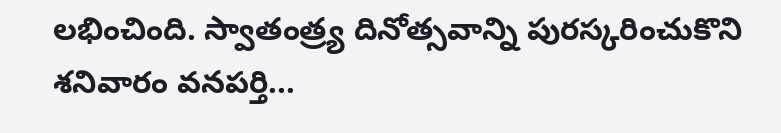లభించింది. స్వాతంత్ర్య దినోత్సవాన్ని పురస్కరించుకొని శనివారం వనపర్తి...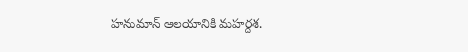హనుమాన్ ఆలయానికి మహర్దశ.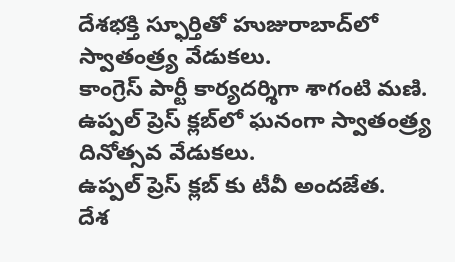దేశభక్తి స్ఫూర్తితో హుజురాబాద్‌లో స్వాతంత్ర్య వేడుకలు.
కాంగ్రెస్ పార్టీ కార్యదర్శిగా శాగంటి మణి.
ఉప్పల్ ప్రెస్ క్లబ్‌లో ఘనంగా స్వాతంత్ర్య దినోత్సవ వేడుకలు.
ఉప్పల్ ప్రెస్ క్లబ్‌ కు టీవీ అందజేత.
దేశ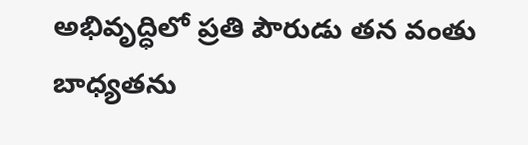అభివృద్ధిలో ప్రతి పౌరుడు తన వంతు బాధ్యతను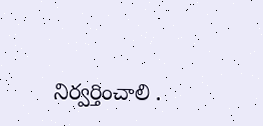నిర్వర్తించాలి .